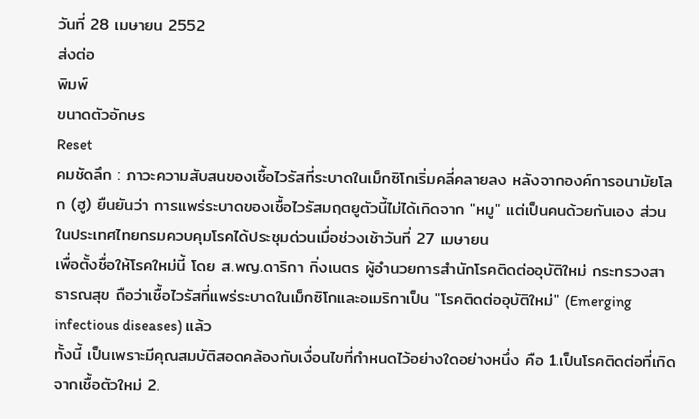วันที่ 28 เมษายน 2552
ส่งต่อ
พิมพ์
ขนาดตัวอักษร
Reset
คมชัดลึก : ภาวะความสับสนของเชื้อไวรัสที่ระบาดในเม็กซิโกเริ่มคลี่คลายลง หลังจากองค์การอนามัยโลก (ฮู) ยืนยันว่า การแพร่ระบาดของเชื้อไวรัสมฤตยูตัวนี้ไม่ได้เกิดจาก "หมู" แต่เป็นคนด้วยกันเอง ส่วนในประเทศไทยกรมควบคุมโรคได้ประชุมด่วนเมื่อช่วงเช้าวันที่ 27 เมษายน
เพื่อตั้งชื่อให้โรคใหม่นี้ โดย ส.พญ.ดาริกา กิ่งเนตร ผู้อำนวยการสำนักโรคติดต่ออุบัติใหม่ กระทรวงสาธารณสุข ถือว่าเชื้อไวรัสที่แพร่ระบาดในเม็กซิโกและอเมริกาเป็น "โรคติดต่ออุบัติใหม่" (Emerging infectious diseases) แล้ว
ทั้งนี้ เป็นเพราะมีคุณสมบัติสอดคล้องกับเงื่อนไขที่กำหนดไว้อย่างใดอย่างหนึ่ง คือ 1.เป็นโรคติดต่อที่เกิดจากเชื้อตัวใหม่ 2.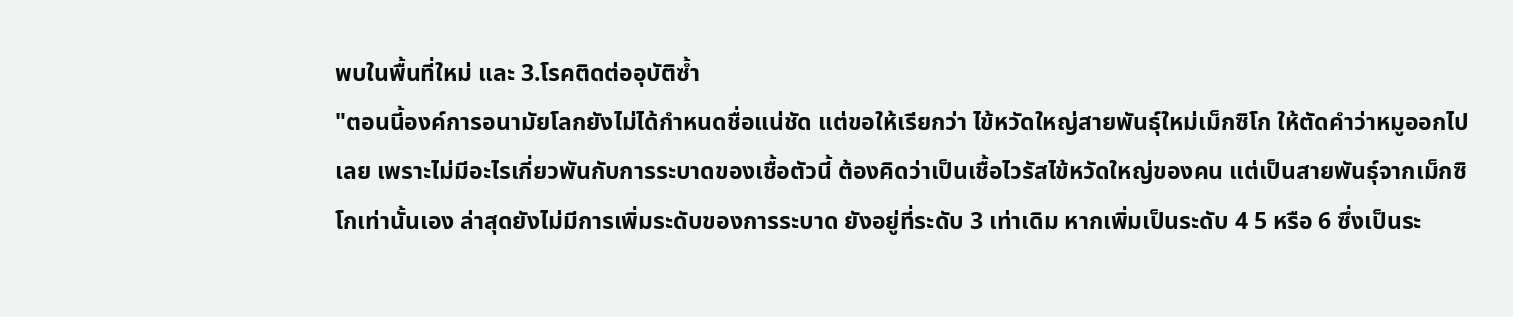พบในพื้นที่ใหม่ และ 3.โรคติดต่ออุบัติซ้ำ
"ตอนนี้องค์การอนามัยโลกยังไม่ได้กำหนดชื่อแน่ชัด แต่ขอให้เรียกว่า ไข้หวัดใหญ่สายพันธุ์ใหม่เม็กซิโก ให้ตัดคำว่าหมูออกไปเลย เพราะไม่มีอะไรเกี่ยวพันกับการระบาดของเชื้อตัวนี้ ต้องคิดว่าเป็นเชื้อไวรัสไข้หวัดใหญ่ของคน แต่เป็นสายพันธุ์จากเม็กซิโกเท่านั้นเอง ล่าสุดยังไม่มีการเพิ่มระดับของการระบาด ยังอยู่ที่ระดับ 3 เท่าเดิม หากเพิ่มเป็นระดับ 4 5 หรือ 6 ซึ่งเป็นระ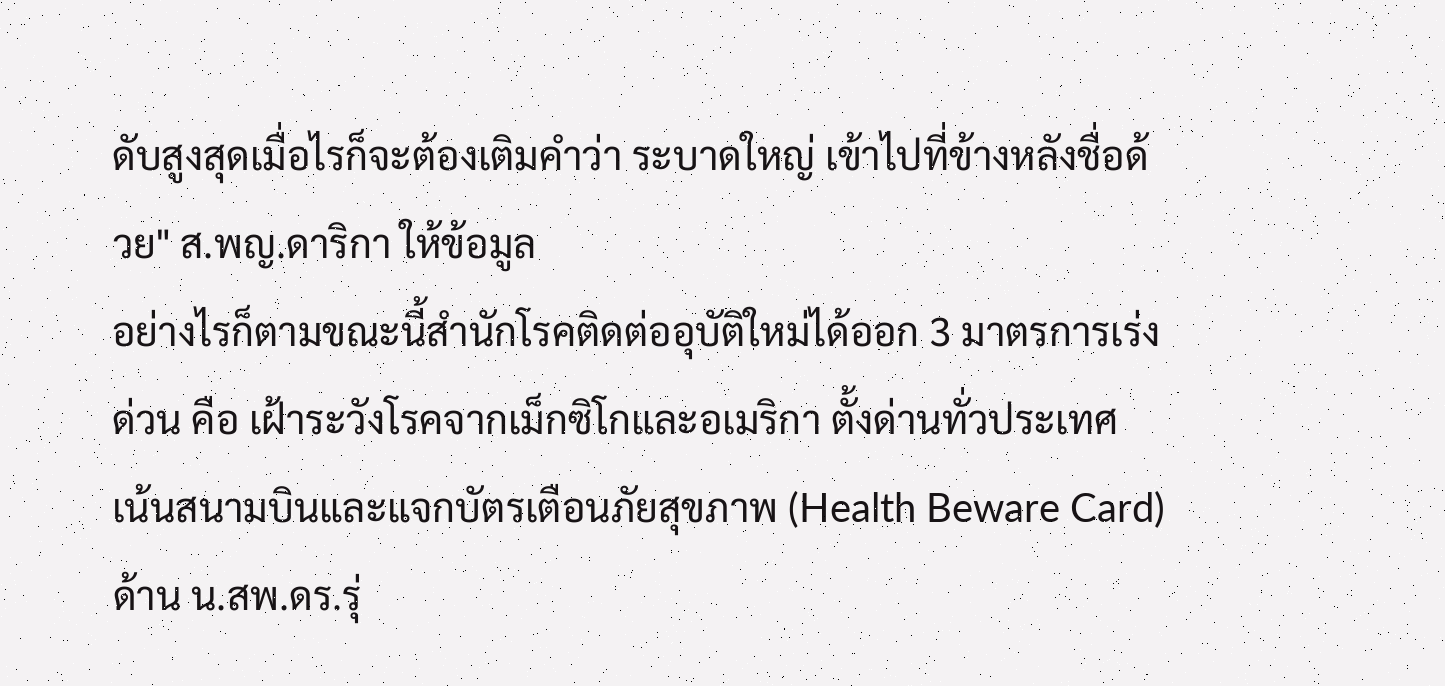ดับสูงสุดเมื่อไรก็จะต้องเติมคำว่า ระบาดใหญ่ เข้าไปที่ข้างหลังชื่อด้วย" ส.พญ.ดาริกา ให้ข้อมูล
อย่างไรก็ตามขณะนี้สำนักโรคติดต่ออุบัติใหม่ได้ออก 3 มาตรการเร่งด่วน คือ เฝ้าระวังโรคจากเม็กซิโกและอเมริกา ตั้งด่านทั่วประเทศ เน้นสนามบินและแจกบัตรเตือนภัยสุขภาพ (Health Beware Card)
ด้าน น.สพ.ดร.รุ่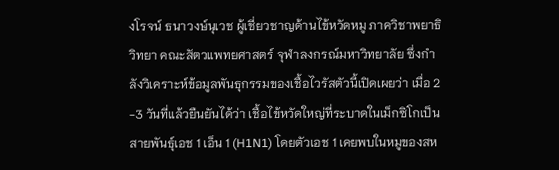งโรจน์ ธนาวงษ์นุเวช ผู้เชี่ยวชาญด้านไข้หวัดหมู ภาควิชาพยาธิวิทยา คณะสัตวแพทยศาสตร์ จุฬาลงกรณ์มหาวิทยาลัย ซึ่งกำลังวิเคราะห์ข้อมูลพันธุกรรมของเชื้อไวรัสตัวนี้เปิดเผยว่า เมื่อ 2 -3 วันที่แล้วยืนยันได้ว่า เชื้อไข้หวัดใหญ่ที่ระบาดในเม็กซิโกเป็นสายพันธุ์เอช 1 เอ็น 1 (H1N1) โดยตัวเอช 1 เคยพบในหมูของสห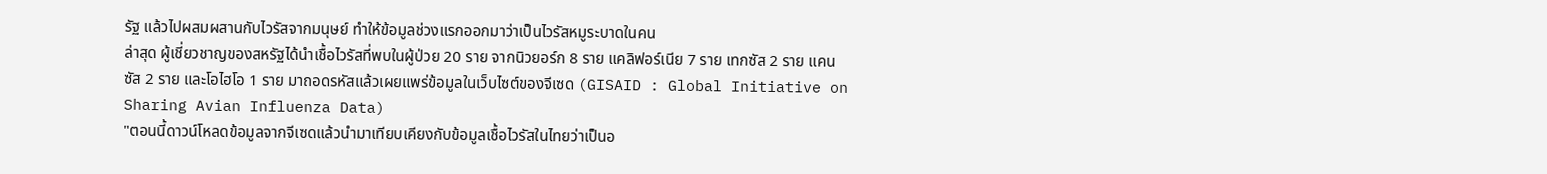รัฐ แล้วไปผสมผสานกับไวรัสจากมนุษย์ ทำให้ข้อมูลช่วงแรกออกมาว่าเป็นไวรัสหมูระบาดในคน
ล่าสุด ผู้เชี่ยวชาญของสหรัฐได้นำเชื้อไวรัสที่พบในผู้ป่วย 20 ราย จากนิวยอร์ก 8 ราย แคลิฟอร์เนีย 7 ราย เทกซัส 2 ราย แคนซัส 2 ราย และโอไฮโอ 1 ราย มาถอดรหัสแล้วเผยแพร่ข้อมูลในเว็บไซต์ของจีเซด (GISAID : Global Initiative on Sharing Avian Influenza Data)
"ตอนนี้ดาวน์โหลดข้อมูลจากจีเซดแล้วนำมาเทียบเคียงกับข้อมูลเชื้อไวรัสในไทยว่าเป็นอ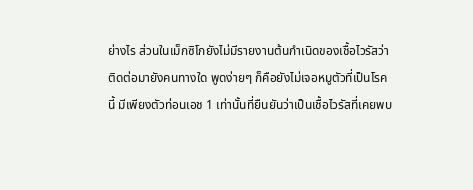ย่างไร ส่วนในเม็กซิโกยังไม่มีรายงานต้นกำเนิดของเชื้อไวรัสว่า ติดต่อมายังคนทางใด พูดง่ายๆ ก็คือยังไม่เจอหมูตัวที่เป็นโรคนี้ มีเพียงตัวท่อนเอช 1 เท่านั้นที่ยืนยันว่าเป็นเชื้อไวรัสที่เคยพบ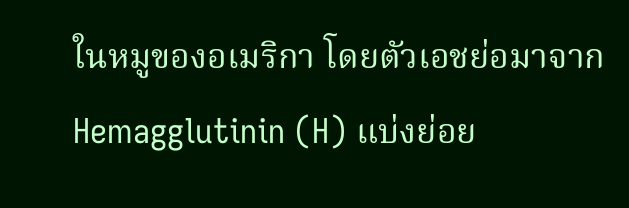ในหมูของอเมริกา โดยตัวเอชย่อมาจาก Hemagglutinin (H) แบ่งย่อย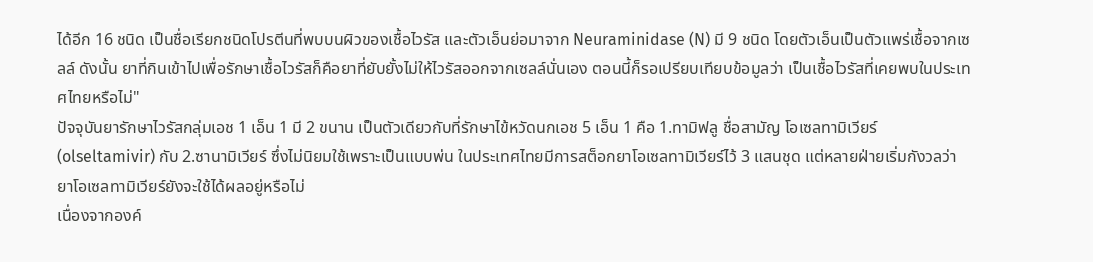ได้อีก 16 ชนิด เป็นชื่อเรียกชนิดโปรตีนที่พบบนผิวของเชื้อไวรัส และตัวเอ็นย่อมาจาก Neuraminidase (N) มี 9 ชนิด โดยตัวเอ็นเป็นตัวแพร่เชื้อจากเซลล์ ดังนั้น ยาที่กินเข้าไปเพื่อรักษาเชื้อไวรัสก็คือยาที่ยับยั้งไม่ให้ไวรัสออกจากเซลล์นั่นเอง ตอนนี้ก็รอเปรียบเทียบข้อมูลว่า เป็นเชื้อไวรัสที่เคยพบในประเทศไทยหรือไม่"
ปัจจุบันยารักษาไวรัสกลุ่มเอช 1 เอ็น 1 มี 2 ขนาน เป็นตัวเดียวกับที่รักษาไข้หวัดนกเอช 5 เอ็น 1 คือ 1.ทามิฟลู ชื่อสามัญ โอเซลทามิเวียร์ (olseltamivir) กับ 2.ซานามิเวียร์ ซึ่งไม่นิยมใช้เพราะเป็นแบบพ่น ในประเทศไทยมีการสต็อกยาโอเซลทามิเวียร์ไว้ 3 แสนชุด แต่หลายฝ่ายเริ่มกังวลว่า ยาโอเซลทามิเวียร์ยังจะใช้ได้ผลอยู่หรือไม่
เนื่องจากองค์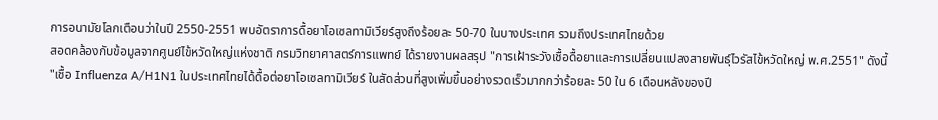การอนามัยโลกเตือนว่าในปี 2550-2551 พบอัตราการดื้อยาโอเซลทามิเวียร์สูงถึงร้อยละ 50-70 ในบางประเทศ รวมถึงประเทศไทยด้วย
สอดคล้องกับข้อมูลจากศูนย์ไข้หวัดใหญ่แห่งชาติ กรมวิทยาศาสตร์การแพทย์ ได้รายงานผลสรุป "การเฝ้าระวังเชื้อดื้อยาและการเปลี่ยนแปลงสายพันธุ์ไวรัสไข้หวัดใหญ่ พ.ศ.2551" ดังนี้
"เชื้อ Influenza A/H1N1 ในประเทศไทยได้ดื้อต่อยาโอเซลทามิเวียร์ ในสัดส่วนที่สูงเพิ่มขึ้นอย่างรวดเร็วมากกว่าร้อยละ 50 ใน 6 เดือนหลังของปี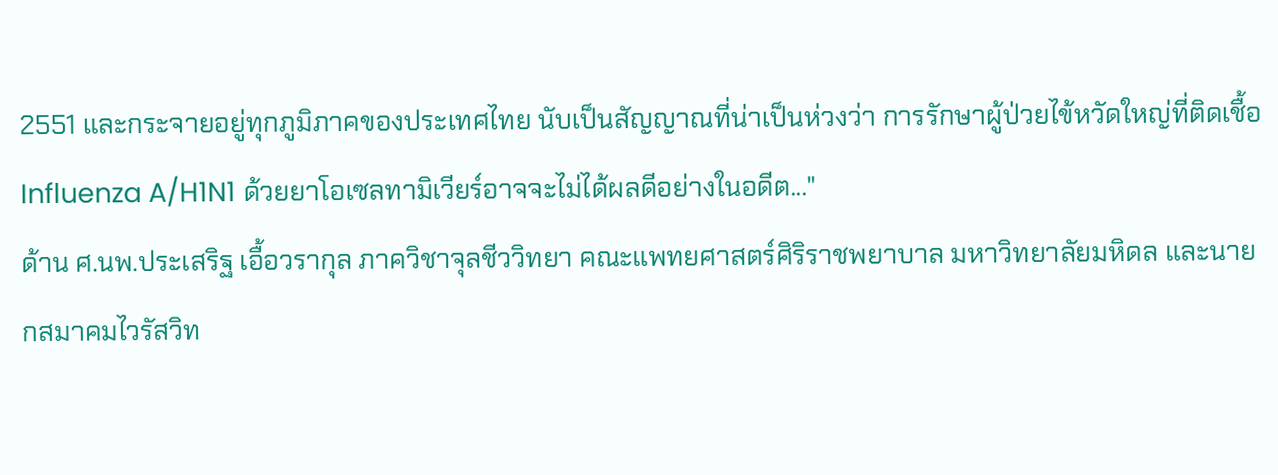2551 และกระจายอยู่ทุกภูมิภาคของประเทศไทย นับเป็นสัญญาณที่น่าเป็นห่วงว่า การรักษาผู้ป่วยไข้หวัดใหญ่ที่ติดเชื้อ Influenza A/H1N1 ด้วยยาโอเซลทามิเวียร์อาจจะไม่ได้ผลดีอย่างในอดีต..."
ด้าน ศ.นพ.ประเสริฐ เอื้อวรากุล ภาควิชาจุลชีววิทยา คณะแพทยศาสตร์ศิริราชพยาบาล มหาวิทยาลัยมหิดล และนายกสมาคมไวรัสวิท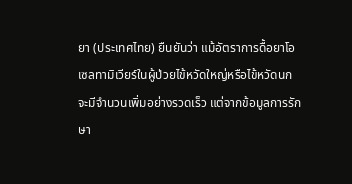ยา (ประเทศไทย) ยืนยันว่า แม้อัตราการดื้อยาโอเซลทามิเวียร์ในผู้ป่วยไข้หวัดใหญ่หรือไข้หวัดนก จะมีจำนวนเพิ่มอย่างรวดเร็ว แต่จากข้อมูลการรักษา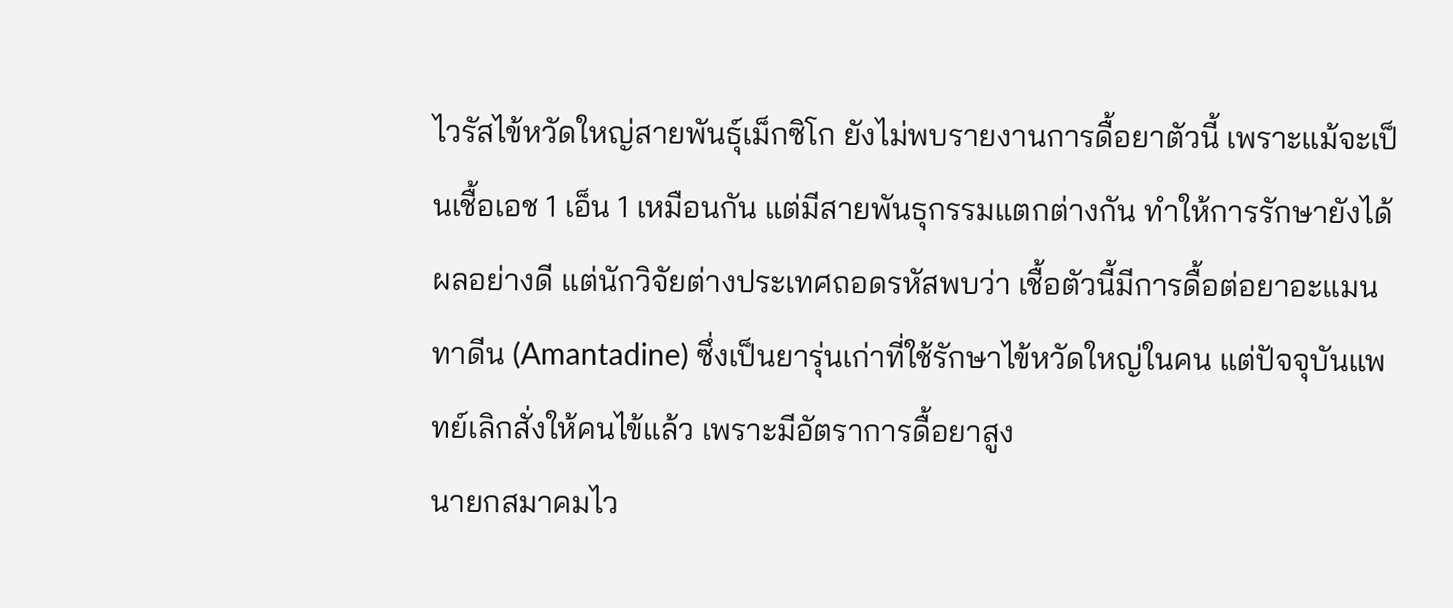ไวรัสไข้หวัดใหญ่สายพันธุ์เม็กซิโก ยังไม่พบรายงานการดื้อยาตัวนี้ เพราะแม้จะเป็นเชื้อเอช 1 เอ็น 1 เหมือนกัน แต่มีสายพันธุกรรมแตกต่างกัน ทำให้การรักษายังได้ผลอย่างดี แต่นักวิจัยต่างประเทศถอดรหัสพบว่า เชื้อตัวนี้มีการดื้อต่อยาอะแมนทาดีน (Amantadine) ซึ่งเป็นยารุ่นเก่าที่ใช้รักษาไข้หวัดใหญ่ในคน แต่ปัจจุบันแพทย์เลิกสั่งให้คนไข้แล้ว เพราะมีอัตราการดื้อยาสูง
นายกสมาคมไว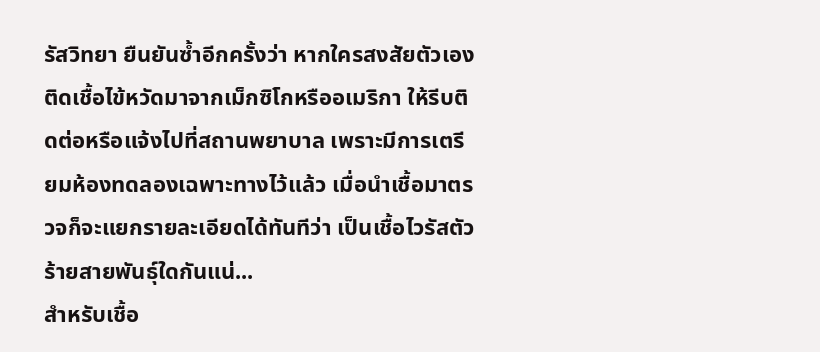รัสวิทยา ยืนยันซ้ำอีกครั้งว่า หากใครสงสัยตัวเองติดเชื้อไข้หวัดมาจากเม็กซิโกหรืออเมริกา ให้รีบติดต่อหรือแจ้งไปที่สถานพยาบาล เพราะมีการเตรียมห้องทดลองเฉพาะทางไว้แล้ว เมื่อนำเชื้อมาตรวจก็จะแยกรายละเอียดได้ทันทีว่า เป็นเชื้อไวรัสตัวร้ายสายพันธุ์ใดกันแน่...
สำหรับเชื้อ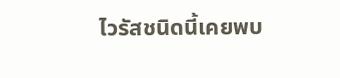ไวรัสชนิดนี้เคยพบ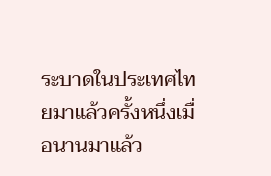ระบาดในประเทศไทยมาแล้วครั้งหนึ่งเมื่อนานมาแล้ว